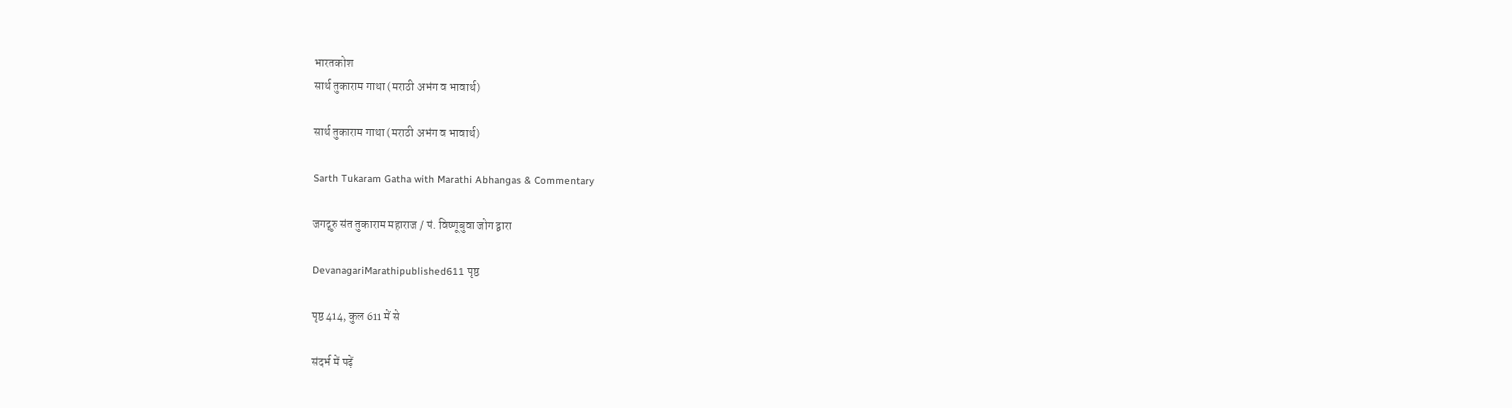भारतकोश
सार्थ तुकाराम गाथा (मराठी अभंग व भावार्थ)

सार्थ तुकाराम गाथा (मराठी अभंग व भावार्थ)

Sarth Tukaram Gatha with Marathi Abhangas & Commentary

जगद्गुरु संत तुकाराम महाराज / पं. विष्णूबुवा जोग द्वारा

DevanagariMarathipublished611 पृष्ठ

पृष्ठ 414, कुल 611 में से

संदर्भ में पढ़ें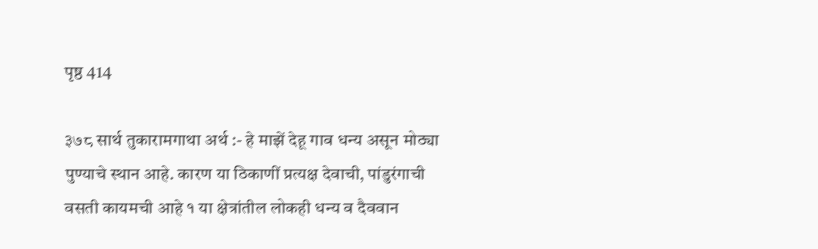पृष्ठ 414

३७८ सार्थ तुकारामगाथा अर्थ :- हे माझें देहू गाव धन्य असून मोठ्या पुण्याचे स्थान आहे. कारण या ठिकाणीं प्रत्यक्ष देवाची, पांडुरंगाची वसती कायमची आहे १ या क्षेत्रांतील लोकही धन्य व दैववान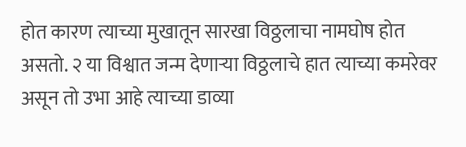होत कारण त्याच्या मुखातून सारखा विठ्ठलाचा नामघोष होत असतो. २ या विश्वात जन्म देणाऱ्या विठ्ठलाचे हात त्याच्या कमरेवर असून तो उभा आहे त्याच्या डाव्या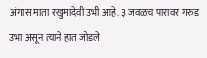अंगास माता रखुमादेवी उभी आहे. ३ जवळच पारावर गरुड उभा असून त्याने हात जोडले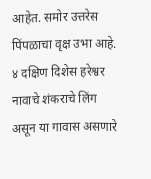आहेत. समोर उत्तरेस पिंपळाचा वृक्ष उभा आहे. ४ दक्षिण दिशेस हरेश्वर नावाचे शंकराचे लिंग असून या गावास असणारे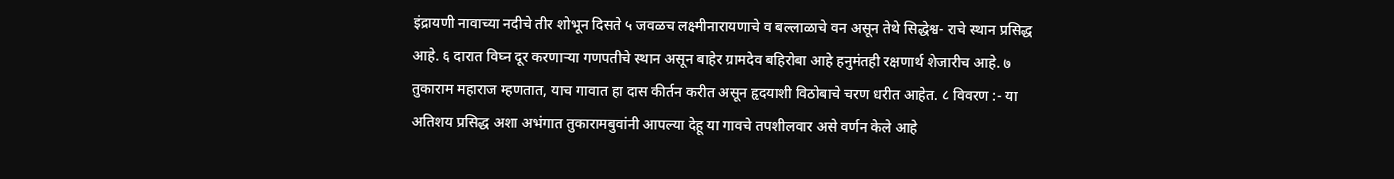इंद्रायणी नावाच्या नदीचे तीर शोभून दिसते ५ जवळच लक्ष्मीनारायणाचे व बल्लाळाचे वन असून तेथे सिद्धेश्व- राचे स्थान प्रसिद्ध आहे. ६ दारात विघ्न दूर करणाऱ्या गणपतीचे स्थान असून बाहेर ग्रामदेव बहिरोबा आहे हनुमंतही रक्षणार्थ शेजारीच आहे. ७ तुकाराम महाराज म्हणतात, याच गावात हा दास कीर्तन करीत असून हृदयाशी विठोबाचे चरण धरीत आहेत. ८ विवरण :- या अतिशय प्रसिद्ध अशा अभंगात तुकारामबुवांनी आपल्या देहू या गावचे तपशीलवार असे वर्णन केले आहे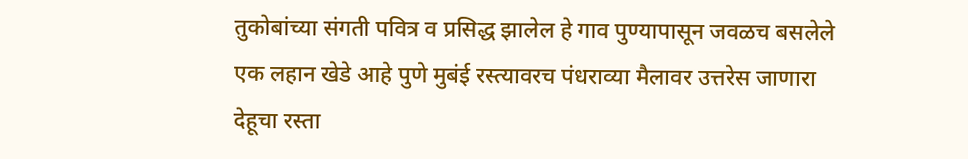तुकोबांच्या संगती पवित्र व प्रसिद्ध झालेल हे गाव पुण्यापासून जवळच बसलेले एक लहान खेडे आहे पुणे मुबंई रस्त्यावरच पंधराव्या मैलावर उत्तरेस जाणारा देहूचा रस्ता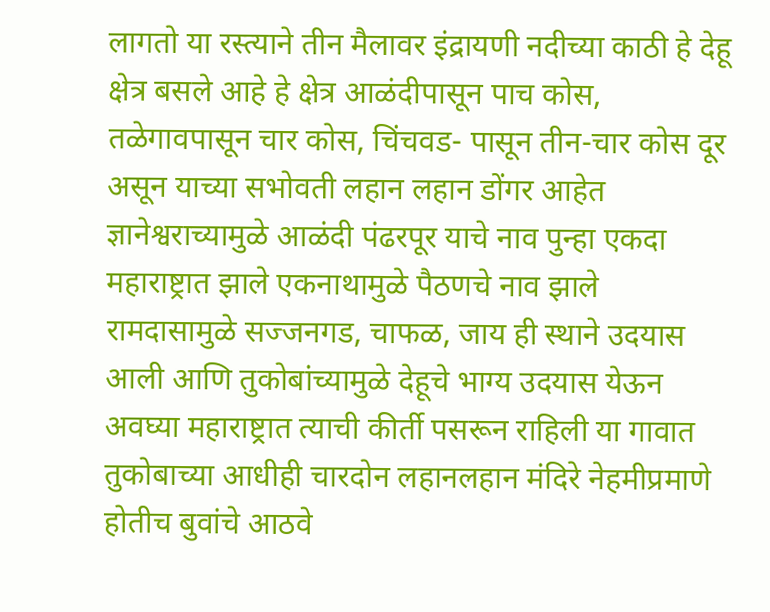लागतो या रस्त्याने तीन मैलावर इंद्रायणी नदीच्या काठी हे देहू क्षेत्र बसले आहे हे क्षेत्र आळंदीपासून पाच कोस, तळेगावपासून चार कोस, चिंचवड- पासून तीन-चार कोस दूर असून याच्या सभोवती लहान लहान डोंगर आहेत ज्ञानेश्वराच्यामुळे आळंदी पंढरपूर याचे नाव पुन्हा एकदा महाराष्ट्रात झाले एकनाथामुळे पैठणचे नाव झाले रामदासामुळे सज्जनगड, चाफळ, जाय ही स्थाने उदयास आली आणि तुकोबांच्यामुळे देहूचे भाग्य उदयास येऊन अवघ्या महाराष्ट्रात त्याची कीर्ती पसरून राहिली या गावात तुकोबाच्या आधीही चारदोन लहानलहान मंदिरे नेहमीप्रमाणे होतीच बुवांचे आठवे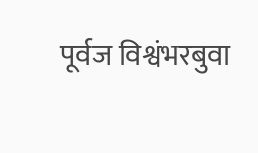पूर्वज विश्वंभरबुवा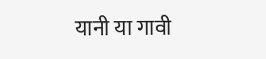यानी या गावी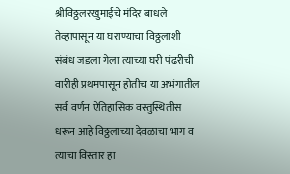श्रीविठ्ठलरखुमाईचे मंदिर बाधले तेव्हापासून या घराण्याचा विठ्ठलाशी संबंध जडला गेला त्याच्या घरी पंढरीची वारीही प्रथमपासून होतीच या अभंगातील सर्व वर्णन ऐतिहासिक वस्तुस्थितीस धरून आहे विठ्ठलाच्या देवळाचा भाग व त्याचा विस्तार हा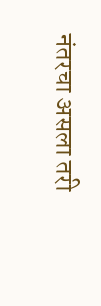नंतरचा असला तरी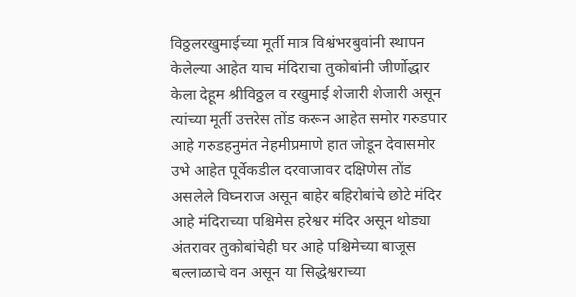विठ्ठलरखुमाईच्या मूर्ती मात्र विश्वंभरबुवांनी स्थापन केलेल्या आहेत याच मंदिराचा तुकोबांनी जीर्णोद्धार केला देहूम श्रीविठ्ठल व रखुमाई शेजारी शेजारी असून त्यांच्या मूर्ती उत्तरेस तोंड करून आहेत समोर गरुडपार आहे गरुडहनुमंत नेहमीप्रमाणे हात जोडून देवासमोर उभे आहेत पूर्वेकडील दरवाजावर दक्षिणेस तोंड असलेले विघ्नराज असून बाहेर बहिरोबांचे छोटे मंदिर आहे मंदिराच्या पश्चिमेस हरेश्वर मंदिर असून थोड्या अंतरावर तुकोबांचेही घर आहे पश्चिमेच्या बाजूस बल्लाळाचे वन असून या सिद्धेश्वराच्या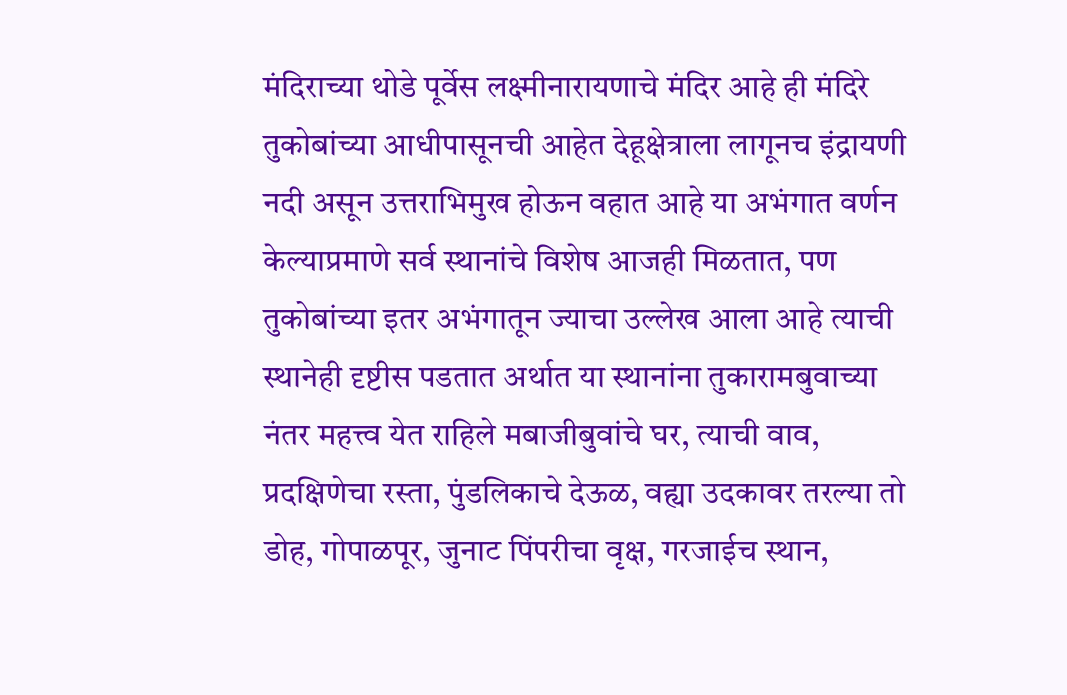मंदिराच्या थोडे पूर्वेस लक्ष्मीनारायणाचे मंदिर आहे ही मंदिरे तुकोबांच्या आधीपासूनची आहेत देहूक्षेत्राला लागूनच इंद्रायणी नदी असून उत्तराभिमुख होऊन वहात आहे या अभंगात वर्णन केल्याप्रमाणे सर्व स्थानांचे विशेष आजही मिळतात, पण तुकोबांच्या इतर अभंगातून ज्याचा उल्लेख आला आहे त्याची स्थानेही दृष्टीस पडतात अर्थात या स्थानांना तुकारामबुवाच्या नंतर महत्त्व येत राहिले मबाजीबुवांचे घर, त्याची वाव, प्रदक्षिणेचा रस्ता, पुंडलिकाचे देऊळ, वह्या उदकावर तरल्या तो डोह, गोपाळपूर, जुनाट पिंपरीचा वृक्ष, गरजाईच स्थान,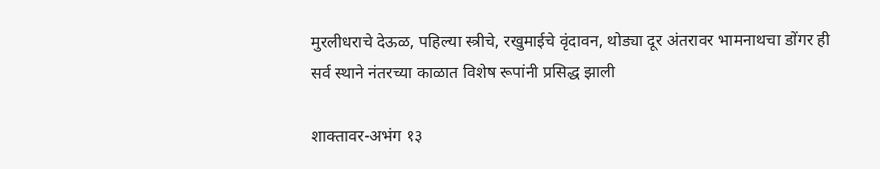मुरलीधराचे देऊळ, पहिल्या स्त्रीचे, रखुमाईचे वृंदावन, थोड्या दूर अंतरावर भामनाथचा डोंगर ही सर्व स्थाने नंतरच्या काळात विशेष रूपांनी प्रसिद्ध झाली

शाक्तावर-अभंग १३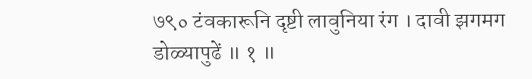७९० टंवकारूनि दृष्टी लावुनिया रंग । दावी झगमग डोळ्यापुढें ॥ १ ॥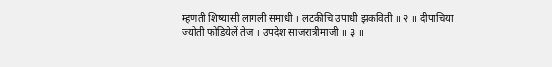म्हणती शिष्यासी लागली समाधी । लटकीचि उपाधी झकविती ॥ २ ॥ दीपाचिया ज्योती फोडियेलें तेज । उपदेश साजरात्रीमाजी ॥ ३ ॥